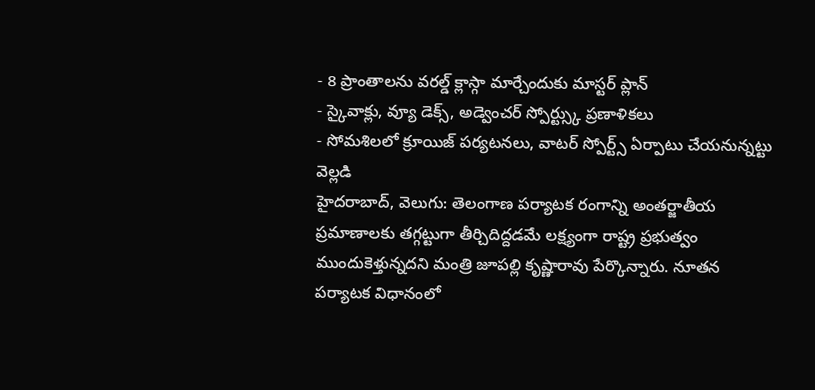- 8 ప్రాంతాలను వరల్డ్ క్లాస్గా మార్చేందుకు మాస్టర్ ప్లాన్
- స్కైవాక్లు, వ్యూ డెక్స్, అడ్వెంచర్ స్పోర్ట్స్కు ప్రణాళికలు
- సోమశిలలో క్రూయిజ్ పర్యటనలు, వాటర్ స్పోర్ట్స్ ఏర్పాటు చేయనున్నట్టు వెల్లడి
హైదరాబాద్, వెలుగు: తెలంగాణ పర్యాటక రంగాన్ని అంతర్జాతీయ ప్రమాణాలకు తగ్గట్టుగా తీర్చిదిద్దడమే లక్ష్యంగా రాష్ట్ర ప్రభుత్వం ముందుకెళ్తున్నదని మంత్రి జూపల్లి కృష్ణారావు పేర్కొన్నారు. నూతన పర్యాటక విధానంలో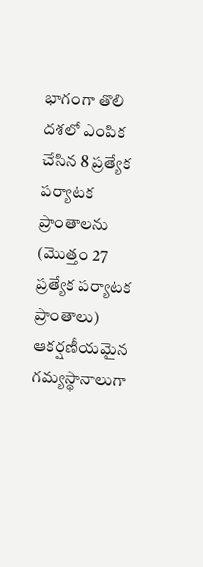భాగంగా తొలి దశలో ఎంపిక చేసిన 8 ప్రత్యేక పర్యాటక ప్రాంతాలను (మొత్తం 27 ప్రత్యేక పర్యాటక ప్రాంతాలు) ఆకర్షణీయమైన గమ్యస్థానాలుగా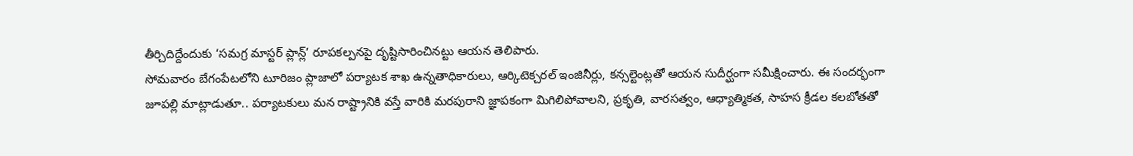తీర్చిదిద్దేందుకు ‘సమగ్ర మాస్టర్ ప్లాన్ల్’ రూపకల్పనపై దృష్టిసారించినట్టు ఆయన తెలిపారు.
సోమవారం బేగంపేటలోని టూరిజం ప్లాజాలో పర్యాటక శాఖ ఉన్నతాధికారులు, ఆర్కిటెక్చరల్ ఇంజినీర్లు, కన్సల్టెంట్లతో ఆయన సుదీర్ఘంగా సమీక్షించారు. ఈ సందర్భంగా జూపల్లి మాట్లాడుతూ.. పర్యాటకులు మన రాష్ట్రానికి వస్తే వారికి మరపురాని జ్ఞాపకంగా మిగిలిపోవాలని, ప్రకృతి, వారసత్వం, ఆధ్యాత్మికత, సాహస క్రీడల కలబోతతో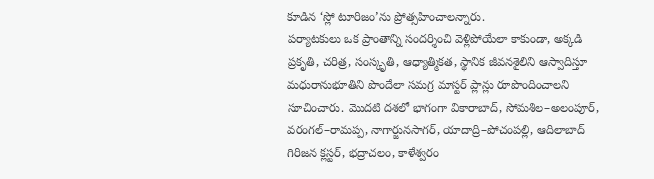కూడిన ‘స్లో టూరిజం’ను ప్రోత్సహించాలన్నారు.
పర్యాటకులు ఒక ప్రాంతాన్ని సందర్శించి వెళ్లిపోయేలా కాకుండా, అక్కడి ప్రకృతి, చరిత్ర, సంస్కృతి, ఆధ్యాత్మికత, స్థానిక జీవనశైలిని ఆస్వాదిస్తూ మధురానుభూతిని పొందేలా సమగ్ర మాస్టర్ ప్లాన్లు రూపొందించాలని సూచించారు. మొదటి దశలో భాగంగా వికారాబాద్, సోమశిల–అలంపూర్, వరంగల్–రామప్ప, నాగార్జునసాగర్, యాదాద్రి–పోచంపల్లి, ఆదిలాబాద్ గిరిజన క్లస్టర్, భద్రాచలం, కాళేశ్వరం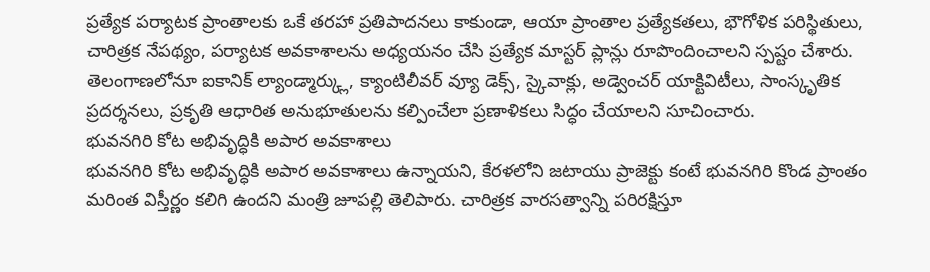ప్రత్యేక పర్యాటక ప్రాంతాలకు ఒకే తరహా ప్రతిపాదనలు కాకుండా, ఆయా ప్రాంతాల ప్రత్యేకతలు, భౌగోళిక పరిస్థితులు, చారిత్రక నేపథ్యం, పర్యాటక అవకాశాలను అధ్యయనం చేసి ప్రత్యేక మాస్టర్ ప్లాన్లు రూపొందించాలని స్పష్టం చేశారు.
తెలంగాణలోనూ ఐకానిక్ ల్యాండ్మార్క్లు, క్యాంటిలీవర్ వ్యూ డెక్స్, స్కైవాక్లు, అడ్వెంచర్ యాక్టివిటీలు, సాంస్కృతిక ప్రదర్శనలు, ప్రకృతి ఆధారిత అనుభూతులను కల్పించేలా ప్రణాళికలు సిద్ధం చేయాలని సూచించారు.
భువనగిరి కోట అభివృద్ధికి అపార అవకాశాలు
భువనగిరి కోట అభివృద్ధికి అపార అవకాశాలు ఉన్నాయని, కేరళలోని జటాయు ప్రాజెక్టు కంటే భువనగిరి కొండ ప్రాంతం మరింత విస్తీర్ణం కలిగి ఉందని మంత్రి జూపల్లి తెలిపారు. చారిత్రక వారసత్వాన్ని పరిరక్షిస్తూ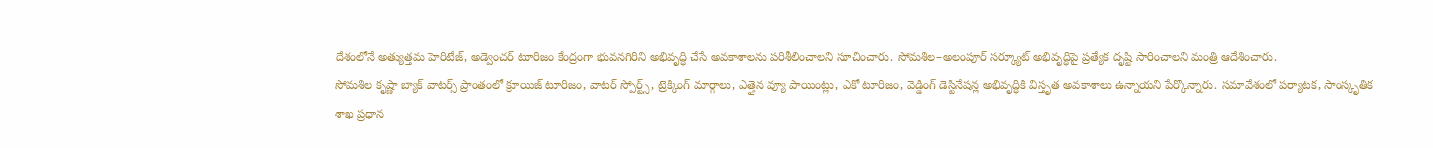దేశంలోనే అత్యుత్తమ హెరిటేజ్, అడ్వెంచర్ టూరిజం కేంద్రంగా భువనగిరిని అభివృద్ధి చేసే అవకాశాలను పరిశీలించాలని సూచించారు. సోమశిల–అలంపూర్ సర్క్యూట్ అభివృద్ధిపై ప్రత్యేక దృష్టి సారించాలని మంత్రి ఆదేశించారు.
సోమశిల కృష్ణా బ్యాక్ వాటర్స్ ప్రాంతంలో క్రూయిజ్ టూరిజం, వాటర్ స్పోర్ట్స్, ట్రెక్కింగ్ మార్గాలు, ఎత్తైన వ్యూ పాయింట్లు, ఎకో టూరిజం, వెడ్డింగ్ డెస్టినేషన్ల అభివృద్ధికి విస్తృత అవకాశాలు ఉన్నాయని పేర్కొన్నారు. సమావేశంలో పర్యాటక, సాంస్కృతిక శాఖ ప్రధాన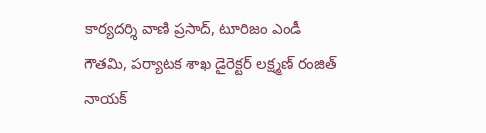కార్యదర్శి వాణి ప్రసాద్, టూరిజం ఎండీ గౌతమి, పర్యాటక శాఖ డైరెక్టర్ లక్ష్మణ్ రంజిత్ నాయక్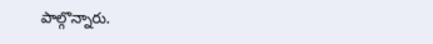పాల్గొన్నారు.